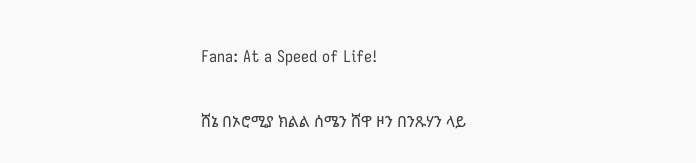Fana: At a Speed of Life!

ሸኔ በኦሮሚያ ክልል ሰሜን ሸዋ ዞን በንጹሃን ላይ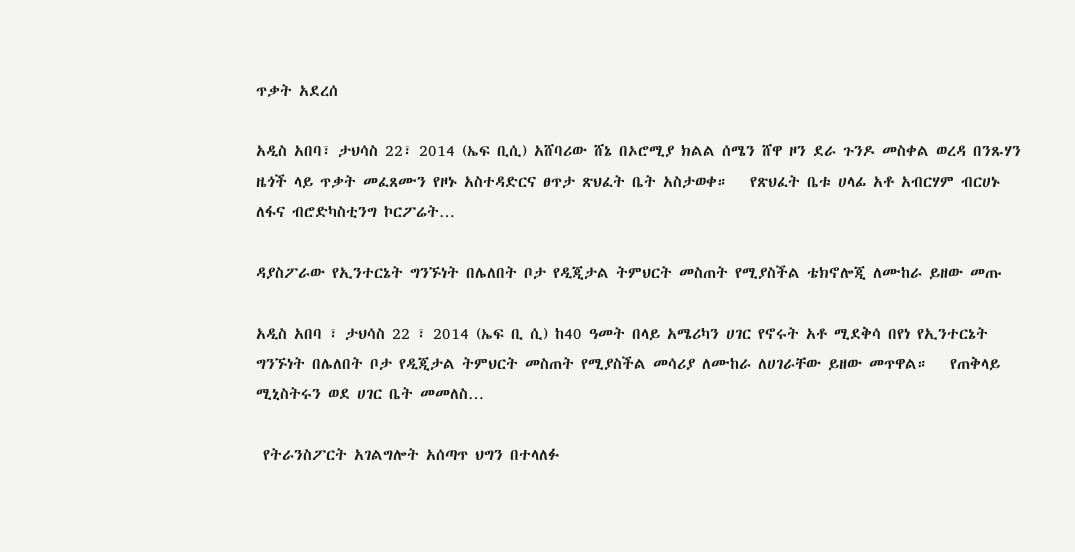ጥቃት አደረሰ

አዲስ አበባ፣ ታህሳስ 22፣ 2014 (ኤፍ ቢሲ) አሸባሪው ሸኔ በኦሮሚያ ክልል ሰሜን ሸዋ ዞን ደራ ጉንዶ መስቀል ወረዳ በንጹሃን ዜጎች ላይ ጥቃት መፈጸሙን የዞኑ አስተዳድርና ፀጥታ ጽህፈት ቤት አስታወቀ።   የጽህፈት ቤቱ ሀላፊ አቶ አብርሃም ብርሀኑ ለፋና ብሮድካስቲንግ ኮርፖሬት…

ዳያስፖራው የኢንተርኔት ግንኙነት በሌለበት ቦታ የዲጂታል ትምህርት መስጠት የሚያስችል ቴክኖሎጂ ለሙከራ ይዘው መጡ

አዲስ አበባ ፣ ታህሳስ 22 ፣ 2014 (ኤፍ ቢ ሲ) ከ40 ዓመት በላይ አሜሪካን ሀገር የኖሩት አቶ ሚደቅሳ በየነ የኢንተርኔት ግንኙነት በሌለበት ቦታ የዲጂታል ትምህርት መስጠት የሚያስችል መሳሪያ ለሙከራ ለሀገራቸው ይዘው መጥዋል።   የጠቅላይ ሚኒስትሩን ወደ ሀገር ቤት መመለስ…

 የትራንስፖርት አገልግሎት አሰጣጥ ህግን በተላለፉ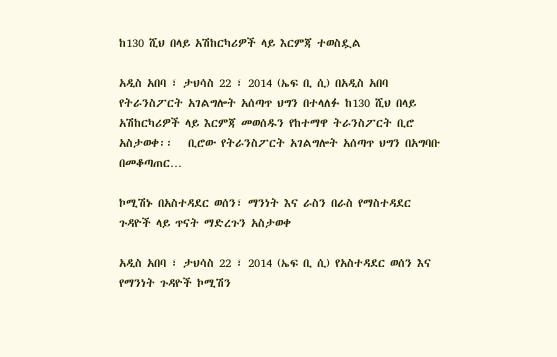ከ130 ሺህ በላይ አሽከርካሪዎች ላይ እርምጃ ተወስዷል

አዲስ አበባ ፣ ታህሳስ 22 ፣ 2014 (ኤፍ ቢ ሲ) በአዲስ አበባ የትራንስፖርት አገልግሎት አሰጣጥ ህግን በተላለፉ ከ130 ሺህ በላይ አሽከርካሪዎች ላይ እርምጃ መወሰዱን የከተማዋ ትራንስፖርት ቢሮ አስታወቀ፡፡   ቢሮው የትራንስፖርት አገልግሎት አሰጣጥ ህግን በአግባቡ በመቆጣጠር…

ኮሚሽኑ በአስተዳደር ወሰን፣ ማንነት እና ራስን በራስ የማስተዳደር ጉዳዮች ላይ ጥናት ማድረጉን አስታወቀ

አዲስ አበባ ፣ ታህሳስ 22 ፣ 2014 (ኤፍ ቢ ሲ) የአስተዳደር ወሰን እና የማንነት ጉዳዮች ኮሚሽን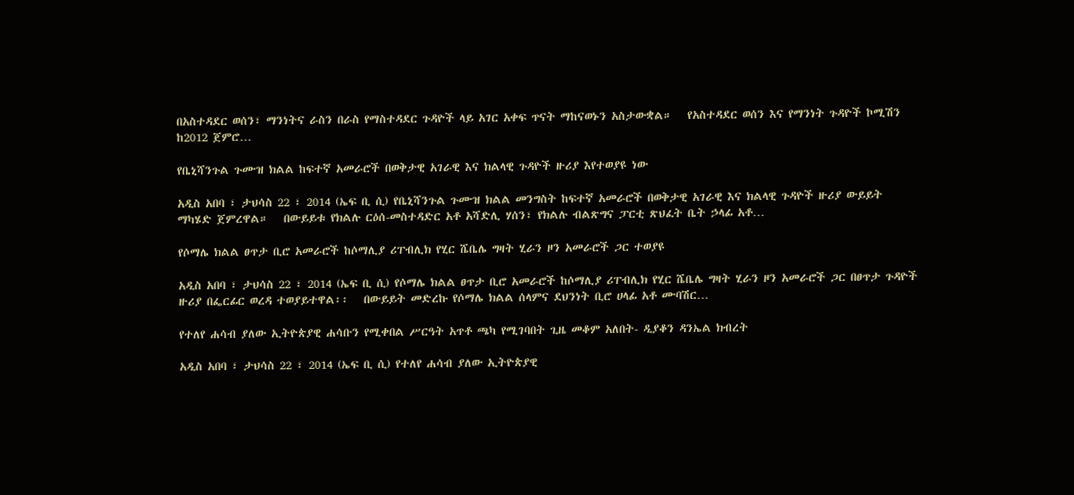በአስተዳደር ወሰን፣ ማንነትና ራስን በራስ የማስተዳደር ጉዳዮች ላይ አገር አቀፍ ጥናት ማከናወኑን አስታውቋል።   የአስተዳደር ወሰን እና የማንነት ጉዳዮች ኮሚሽን ከ2012 ጀምሮ…

የቤኒሻንጉል ጉሙዝ ክልል ከፍተኛ አመራሮች በወቅታዊ አገራዊ እና ክልላዊ ጉዳዮች ዙሪያ እየተወያዩ ነው

አዲስ አበባ ፣ ታህሳስ 22 ፣ 2014 (ኤፍ ቢ ሲ) የቤኒሻንጉል ጉሙዝ ክልል መንግስት ከፍተኛ አመራሮች በወቅታዊ አገራዊ እና ክልላዊ ጉዳዮች ዙሪያ ውይይት ማካሄድ ጀምረዋል።   በውይይቱ የክልሉ ርዕሰ-መስተዳድር አቶ አሻድሊ ሃሰን፣ የክልሉ ብልጽግና ፓርቲ ጽህፈት ቤት ኃላፊ አቶ…

የሶማሌ ክልል ፀጥታ ቢሮ አመራሮች ከሶማሊያ ሪፐብሊክ የሂር ሼቤሌ ግዛት ሂራን ዞን አመራሮች ጋር ተወያዩ

አዲስ አበባ ፣ ታህሳስ 22 ፣ 2014 (ኤፍ ቢ ሲ) የሶማሌ ክልል ፀጥታ ቢሮ አመራሮች ከሶማሊያ ሪፐብሊክ የሂር ሼቤሌ ግዛት ሂራን ዞን አመራሮች ጋር በፀጥታ ጉዳዮች ዙሪያ በፌርፊር ወረዳ ተወያይተዋል፡፡   በውይይት መድረኩ የሶማሌ ክልል ሰላምና ደህንነት ቢሮ ሀላፊ አቶ ሙባሽር…

የተለየ ሐሳብ ያለው ኢትዮጵያዊ ሐሳቡን የሚቀበል ሥርዓት አጥቶ ጫካ የሚገባበት ጊዜ መቆም አለበት- ዲያቆን ዳንኤል ክብረት

አዲስ አበባ ፣ ታህሳስ 22 ፣ 2014 (ኤፍ ቢ ሲ) የተለየ ሐሳብ ያለው ኢትዮጵያዊ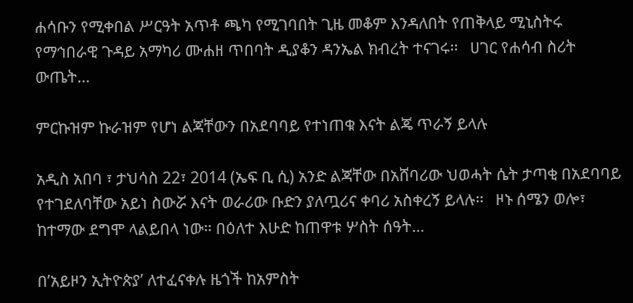ሐሳቡን የሚቀበል ሥርዓት አጥቶ ጫካ የሚገባበት ጊዜ መቆም እንዳለበት የጠቅላይ ሚኒስትሩ የማኅበራዊ ጉዳይ አማካሪ ሙሐዘ ጥበባት ዲያቆን ዳንኤል ክብረት ተናገሩ፡፡   ሀገር የሐሳብ ስሪት ውጤት…

ምርኩዝም ኩራዝም የሆነ ልጃቸውን በአደባባይ የተነጠቁ እናት ልጄ ጥራኝ ይላሉ

አዲስ አበባ ፣ ታህሳስ 22፣ 2014 (ኤፍ ቢ ሲ) አንድ ልጃቸው በአሸባሪው ህወሓት ሴት ታጣቂ በአደባባይ የተገደለባቸው አይነ ስውሯ እናት ወራሪው ቡድን ያለጧሪና ቀባሪ አስቀረኝ ይላሉ፡፡   ዞኑ ሰሜን ወሎ፣ ከተማው ደግሞ ላልይበላ ነው። በዕለተ እሁድ ከጠዋቱ ሦስት ሰዓት…

በ’አይዞን ኢትዮጵያ’ ለተፈናቀሉ ዜጎች ከአምስት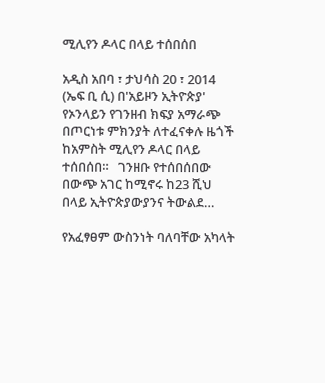ሚሊየን ዶላር በላይ ተሰበሰበ

አዲስ አበባ ፣ ታህሳስ 20 ፣ 2014 (ኤፍ ቢ ሲ) በ'አይዞን ኢትዮጵያ' የኦንላይን የገንዘብ ክፍያ አማራጭ በጦርነቱ ምክንያት ለተፈናቀሉ ዜጎች ከአምስት ሚሊየን ዶላር በላይ ተሰበሰበ።   ገንዘቡ የተሰበሰበው በውጭ አገር ከሚኖሩ ከ23 ሺህ በላይ ኢትዮጵያውያንና ትውልደ…

የአፈፃፀም ውስንነት ባለባቸው አካላት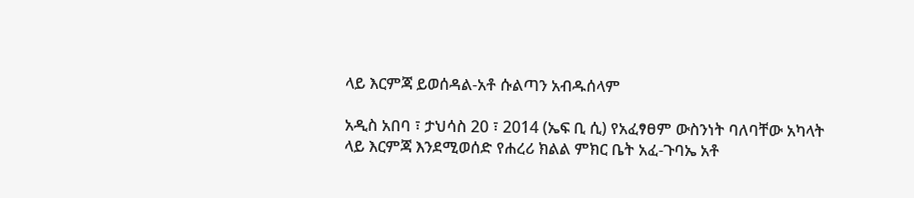ላይ እርምጃ ይወሰዳል-አቶ ሱልጣን አብዱሰላም

አዲስ አበባ ፣ ታህሳስ 20 ፣ 2014 (ኤፍ ቢ ሲ) የአፈፃፀም ውስንነት ባለባቸው አካላት ላይ እርምጃ እንደሚወሰድ የሐረሪ ክልል ምክር ቤት አፈ-ጉባኤ አቶ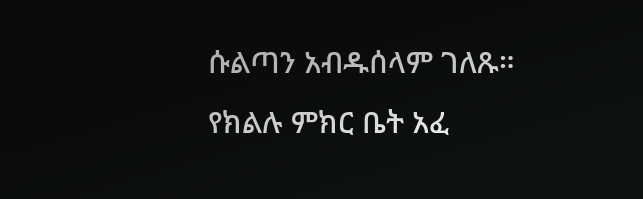ሱልጣን አብዱሰላም ገለጹ።   የክልሉ ምክር ቤት አፈ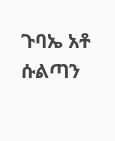ጉባኤ አቶ ሱልጣን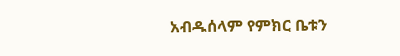አብዱሰላም የምክር ቤቱን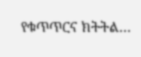የቁጥጥርና ክትትል…